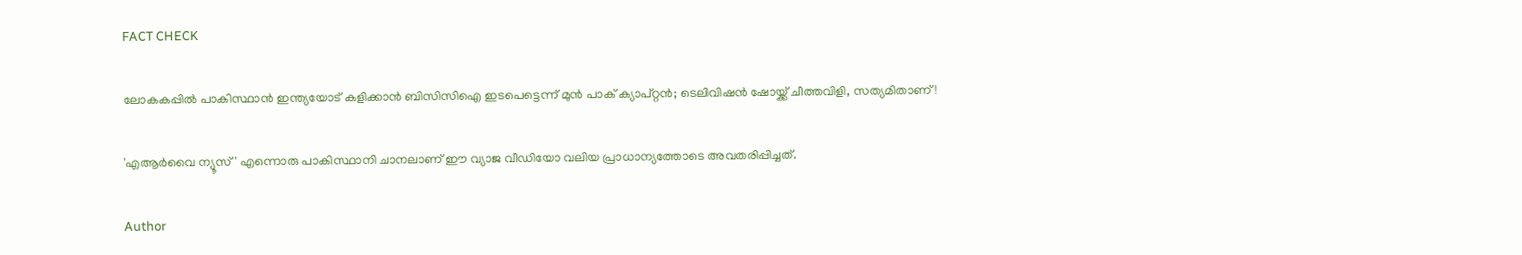FACT CHECK

ലോകകപ്പിൽ പാകിസ്ഥാൻ ഇന്ത്യയോട് കളിക്കാൻ ബിസിസിഐ ഇടപെട്ടെന്ന് മുൻ പാക് ക്യാപ്റ്റൻ; ടെലിവിഷൻ ഷോയ്ക്ക് ചീത്തവിളി, സത്യമിതാണ്!

'എആർവൈ ന്യൂസ്' എന്നൊരു പാകിസ്ഥാനി ചാനലാണ് ഈ വ്യാജ വീഡിയോ വലിയ പ്രാധാന്യത്തോടെ അവതരിപ്പിച്ചത്.

Author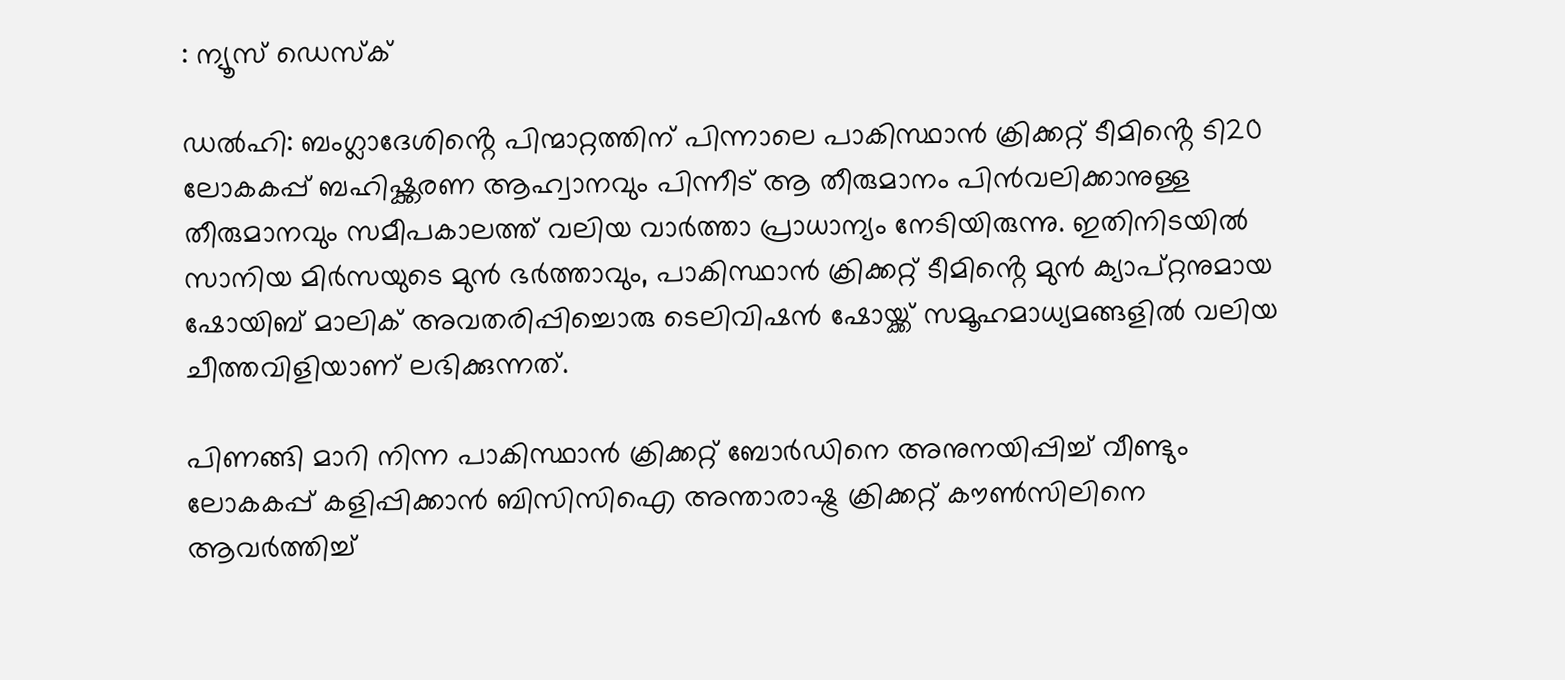: ന്യൂസ് ഡെസ്ക്

ഡൽഹി: ബംഗ്ലാദേശിൻ്റെ പിന്മാറ്റത്തിന് പിന്നാലെ പാകിസ്ഥാൻ ക്രിക്കറ്റ് ടീമിൻ്റെ ടി20 ലോകകപ്പ് ബഹിഷ്ക്കരണ ആഹ്വാനവും പിന്നീട് ആ തീരുമാനം പിൻവലിക്കാനുള്ള തീരുമാനവും സമീപകാലത്ത് വലിയ വാർത്താ പ്രാധാന്യം നേടിയിരുന്നു. ഇതിനിടയിൽ സാനിയ മിർസയുടെ മുൻ ഭർത്താവും, പാകിസ്ഥാൻ ക്രിക്കറ്റ് ടീമിൻ്റെ മുൻ ക്യാപ്റ്റനുമായ ഷോയിബ് മാലിക് അവതരിപ്പിച്ചൊരു ടെലിവിഷൻ ഷോയ്ക്ക് സമൂഹമാധ്യമങ്ങളിൽ വലിയ ചീത്തവിളിയാണ് ലഭിക്കുന്നത്.

പിണങ്ങി മാറി നിന്ന പാകിസ്ഥാൻ ക്രിക്കറ്റ് ബോർഡിനെ അനുനയിപ്പിച്ച് വീണ്ടും ലോകകപ്പ് കളിപ്പിക്കാൻ ബിസിസിഐ അന്താരാഷ്ട്ര ക്രിക്കറ്റ് കൗൺസിലിനെ ആവർത്തിച്ച്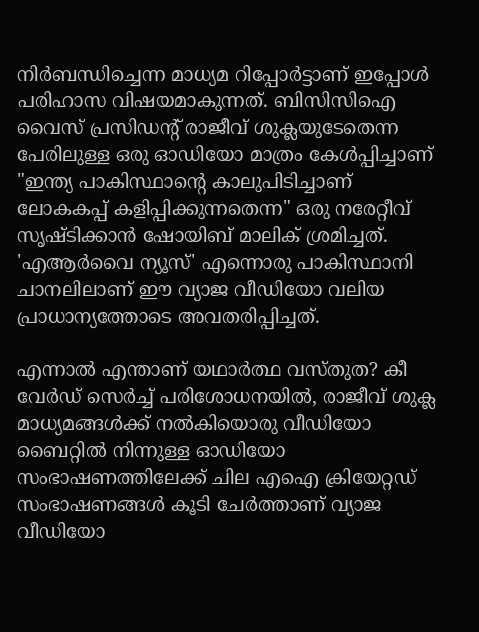നിർബന്ധിച്ചെന്ന മാധ്യമ റിപ്പോർട്ടാണ് ഇപ്പോൾ പരിഹാസ വിഷയമാകുന്നത്. ബിസിസിഐ വൈസ് പ്രസിഡൻ്റ് രാജീവ് ശുക്ലയുടേതെന്ന പേരിലുള്ള ഒരു ഓഡിയോ മാത്രം കേൾപ്പിച്ചാണ് "ഇന്ത്യ പാകിസ്ഥാൻ്റെ കാലുപിടിച്ചാണ് ലോകകപ്പ് കളിപ്പിക്കുന്നതെന്ന" ഒരു നരേറ്റീവ് സൃഷ്ടിക്കാൻ ഷോയിബ് മാലിക് ശ്രമിച്ചത്. 'എആർവൈ ന്യൂസ്' എന്നൊരു പാകിസ്ഥാനി ചാനലിലാണ് ഈ വ്യാജ വീഡിയോ വലിയ പ്രാധാന്യത്തോടെ അവതരിപ്പിച്ചത്.

എന്നാൽ എന്താണ് യഥാർത്ഥ വസ്തുത? കീ വേർഡ് സെർച്ച് പരിശോധനയിൽ, രാജീവ് ശുക്ല മാധ്യമങ്ങൾക്ക് നൽകിയൊരു വീഡിയോ ബൈറ്റിൽ നിന്നുള്ള ഓഡിയോ സംഭാഷണത്തിലേക്ക് ചില എഐ ക്രിയേറ്റഡ് സംഭാഷണങ്ങൾ കൂടി ചേർത്താണ് വ്യാജ വീഡിയോ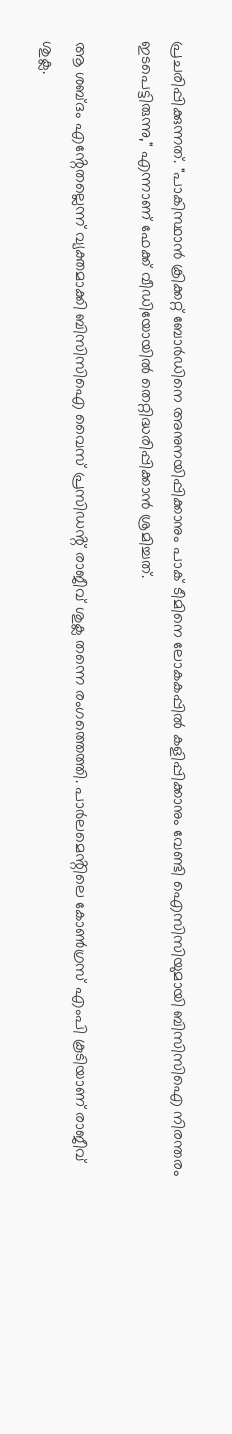പ്രചരിപ്പിക്കുന്നത്. "പാകിസ്ഥാൻ ക്രിക്കറ്റ് ബോർഡിനെ അനുനയിപ്പിക്കാനും പാക് ടീമിനെ ലോകകപ്പിൽ കളിപ്പിക്കാനും വേണ്ടി ഐസിസിയുമായി ബിസിസിഐ നിരന്തരം ഇടപെട്ടിരുന്നു," എന്നാണ് ഫേക്ക് വീഡിയോയിൽ തെറ്റിദ്ധരിപ്പിക്കാൻ ശ്രമിച്ചത്.

ആ ശബ്ദം എൻ്റേതല്ലെന്ന് വ്യക്തമാക്കി ബിസിസിഐ വൈസ് പ്രസിഡൻ്റ് രാജീവ് ശുക്ല തന്നെ രംഗത്തെത്തി. പാർലമെൻ്റിലെ കോൺഗ്രസ് എംപി കൂടിയാണ് രാജീവ് ശുക്ല.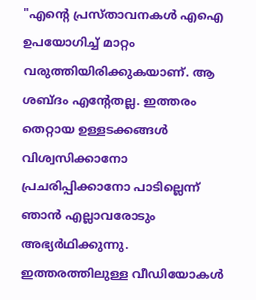"എന്‍റെ പ്രസ്താവനകൾ എഐ ഉപയോഗിച്ച് മാറ്റം വരുത്തിയിരിക്കുകയാണ്. ആ ശബ്ദം എന്‍റേതല്ല. ഇത്തരം തെറ്റായ ഉള്ളടക്കങ്ങൾ വിശ്വസിക്കാനോ പ്രചരിപ്പിക്കാനോ പാടില്ലെന്ന് ഞാൻ എല്ലാവരോടും അഭ്യർഥിക്കുന്നു. ഇത്തരത്തിലുള്ള വീഡിയോകൾ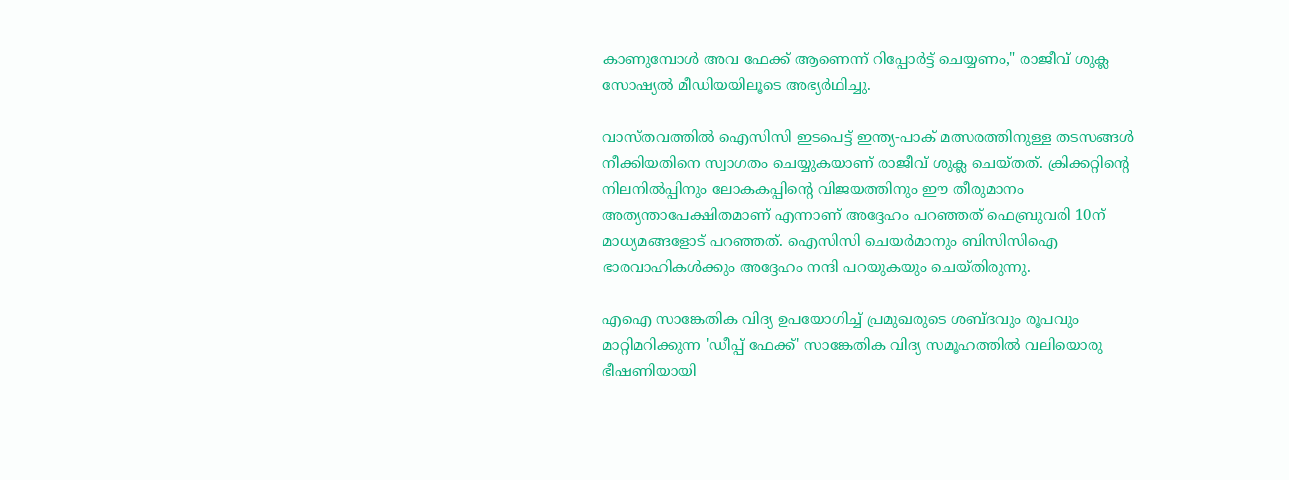കാണുമ്പോൾ അവ ഫേക്ക് ആണെന്ന് റിപ്പോർട്ട് ചെയ്യണം," രാജീവ് ശുക്ല സോഷ്യൽ മീഡിയയിലൂടെ അഭ്യർഥിച്ചു.

വാസ്തവത്തിൽ ഐസിസി ഇടപെട്ട് ഇന്ത്യ-പാക് മത്സരത്തിനുള്ള തടസങ്ങൾ നീക്കിയതിനെ സ്വാഗതം ചെയ്യുകയാണ് രാജീവ് ശുക്ല ചെയ്തത്. ക്രിക്കറ്റിന്‍റെ നിലനിൽപ്പിനും ലോകകപ്പിൻ്റെ വിജയത്തിനും ഈ തീരുമാനം അത്യന്താപേക്ഷിതമാണ് എന്നാണ് അദ്ദേഹം പറഞ്ഞത് ഫെബ്രുവരി 10ന് മാധ്യമങ്ങളോട് പറഞ്ഞത്. ഐസിസി ചെയർമാനും ബിസിസിഐ ഭാരവാഹികൾക്കും അദ്ദേഹം നന്ദി പറയുകയും ചെയ്തിരുന്നു.

എഐ സാങ്കേതിക വിദ്യ ഉപയോഗിച്ച് പ്രമുഖരുടെ ശബ്ദവും രൂപവും മാറ്റിമറിക്കുന്ന 'ഡീപ്പ് ഫേക്ക്' സാങ്കേതിക വിദ്യ സമൂഹത്തിൽ വലിയൊരു ഭീഷണിയായി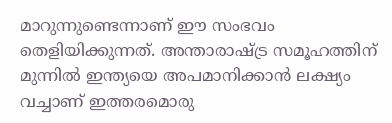മാറുന്നുണ്ടെന്നാണ് ഈ സംഭവം തെളിയിക്കുന്നത്. അന്താരാഷ്ട്ര സമൂഹത്തിന് മുന്നിൽ ഇന്ത്യയെ അപമാനിക്കാൻ ലക്ഷ്യം വച്ചാണ് ഇത്തരമൊരു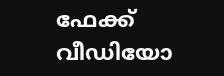ഫേക്ക് വീഡിയോ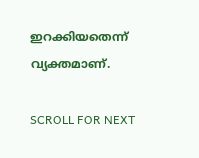ഇറക്കിയതെന്ന് വ്യക്തമാണ്.

SCROLL FOR NEXT